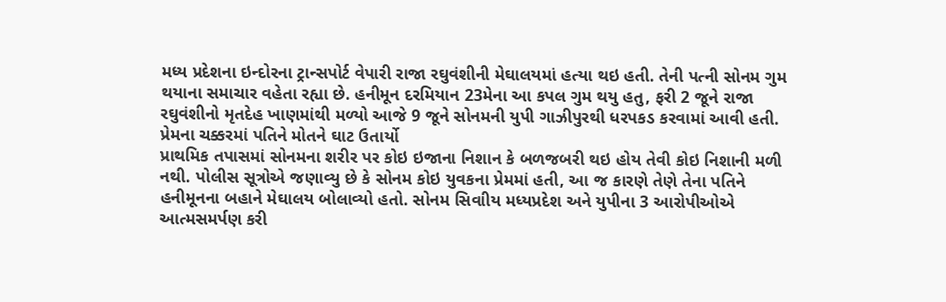મધ્ય પ્રદેશના ઇન્દોરના ટ્રાન્સપોર્ટ વેપારી રાજા રઘુવંશીની મેઘાલયમાં હત્યા થઇ હતી. તેની પત્ની સોનમ ગુમ થયાના સમાચાર વહેતા રહ્યા છે. હનીમૂન દરમિયાન 23મેના આ કપલ ગુમ થયુ હતુ, ફરી 2 જૂને રાજા રઘુવંશીનો મૃતદેહ ખાણમાંથી મળ્યો આજે 9 જૂને સોનમની યુપી ગાઝીપુરથી ધરપકડ કરવામાં આવી હતી.
પ્રેમના ચક્કરમાં પતિને મોતને ઘાટ ઉતાર્યો
પ્રાથમિક તપાસમાં સોનમના શરીર પર કોઇ ઇજાના નિશાન કે બળજબરી થઇ હોય તેવી કોઇ નિશાની મળી નથી. પોલીસ સૂત્રોએ જણાવ્યુ છે કે સોનમ કોઇ યુવકના પ્રેમમાં હતી, આ જ કારણે તેણે તેના પતિને હનીમૂનના બહાને મેઘાલય બોલાવ્યો હતો. સોનમ સિવાીય મધ્યપ્રદેશ અને યુપીના 3 આરોપીઓએ આત્મસમર્પણ કરી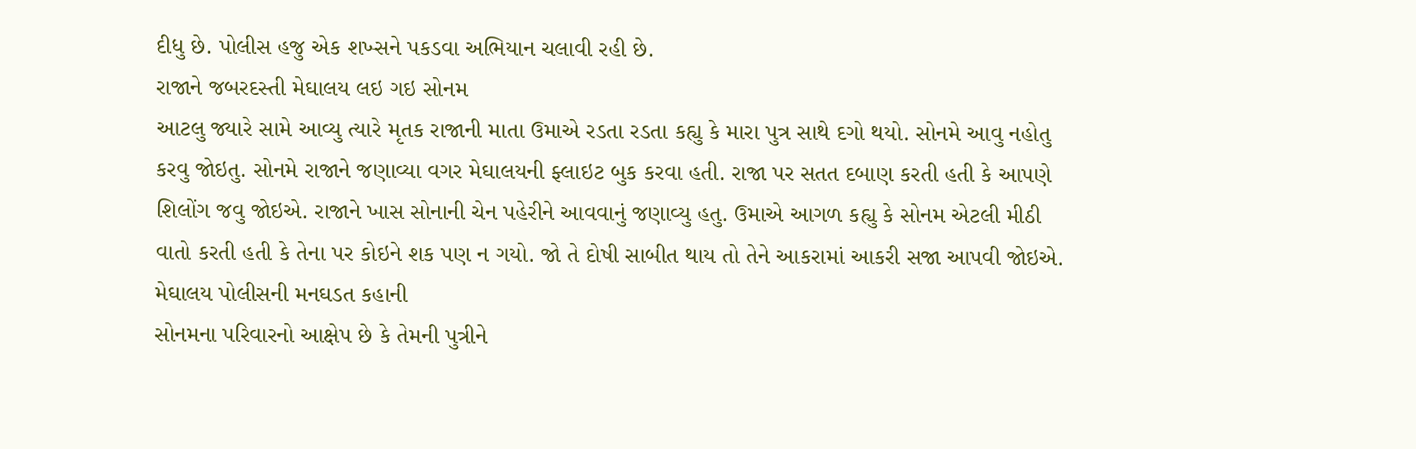દીધુ છે. પોલીસ હજુ એક શખ્સને પકડવા અભિયાન ચલાવી રહી છે.
રાજાને જબરદસ્તી મેઘાલય લઇ ગઇ સોનમ
આટલુ જ્યારે સામે આવ્યુ ત્યારે મૃતક રાજાની માતા ઉમાએ રડતા રડતા કહ્યુ કે મારા પુત્ર સાથે દગો થયો. સોનમે આવુ નહોતુ કરવુ જોઇતુ. સોનમે રાજાને જણાવ્યા વગર મેઘાલયની ફ્લાઇટ બુક કરવા હતી. રાજા પર સતત દબાણ કરતી હતી કે આપણે શિલોંગ જવુ જોઇએ. રાજાને ખાસ સોનાની ચેન પહેરીને આવવાનું જણાવ્યુ હતુ. ઉમાએ આગળ કહ્યુ કે સોનમ એટલી મીઠી વાતો કરતી હતી કે તેના પર કોઇને શક પણ ન ગયો. જો તે દોષી સાબીત થાય તો તેને આકરામાં આકરી સજા આપવી જોઇએ.
મેઘાલય પોલીસની મનઘડત કહાની
સોનમના પરિવારનો આક્ષેપ છે કે તેમની પુત્રીને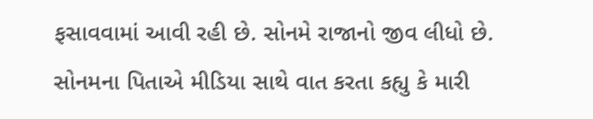ફસાવવામાં આવી રહી છે. સોનમે રાજાનો જીવ લીધો છે. સોનમના પિતાએ મીડિયા સાથે વાત કરતા કહ્યુ કે મારી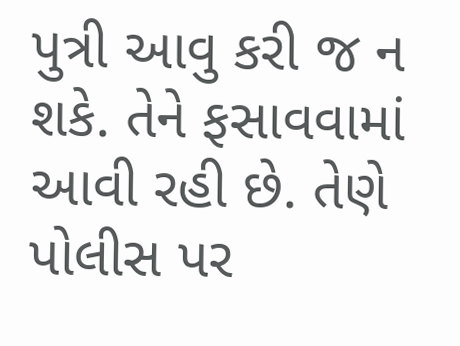પુત્રી આવુ કરી જ ન શકે. તેને ફસાવવામાં આવી રહી છે. તેણે પોલીસ પર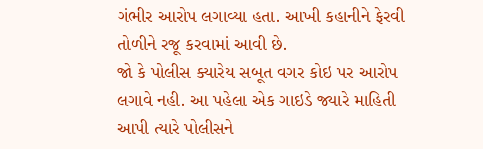ગંભીર આરોપ લગાવ્યા હતા. આખી કહાનીને ફેરવી તોળીને રજૂ કરવામાં આવી છે.
જો કે પોલીસ ક્યારેય સબૂત વગર કોઇ પર આરોપ લગાવે નહી. આ પહેલા એક ગાઇડે જ્યારે માહિતી આપી ત્યારે પોલીસને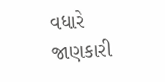વધારે જાણકારી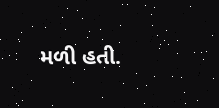મળી હતી.